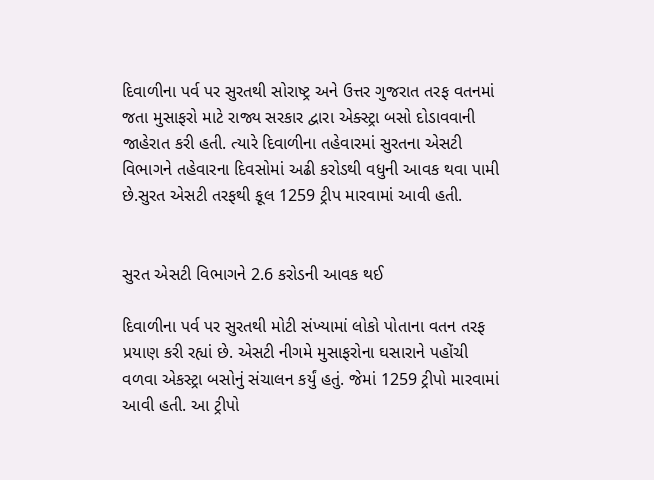દિવાળીના પર્વ પર સુરતથી સોરાષ્ટ્ર અને ઉત્તર ગુજરાત તરફ વતનમાં જતા મુસાફરો માટે રાજ્ય સરકાર દ્વારા એક્સ્ટ્રા બસો દોડાવવાની જાહેરાત કરી હતી. ત્યારે દિવાળીના તહેવારમાં સુરતના એસટી વિભાગને તહેવારના દિવસોમાં અઢી કરોડથી વધુની આવક થવા પામી છે.સુરત એસટી તરફથી કૂલ 1259 ટ્રીપ મારવામાં આવી હતી.


સુરત એસટી વિભાગને 2.6 કરોડની આવક થઈ

દિવાળીના પર્વ પર સુરતથી મોટી સંખ્યામાં લોકો પોતાના વતન તરફ પ્રયાણ કરી રહ્યાં છે. એસટી નીગમે મુસાફરોના ઘસારાને પહોંચી વળવા એકસ્ટ્રા બસોનું સંચાલન કર્યું હતું. જેમાં 1259 ટ્રીપો મારવામાં આવી હતી. આ ટ્રીપો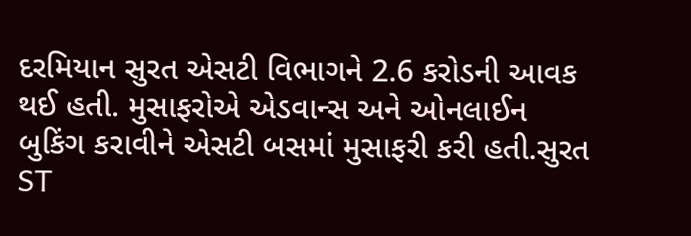દરમિયાન સુરત એસટી વિભાગને 2.6 કરોડની આવક થઈ હતી. મુસાફરોએ એડવાન્સ અને ઓનલાઈન બુકિંગ કરાવીને એસટી બસમાં મુસાફરી કરી હતી.સુરત ST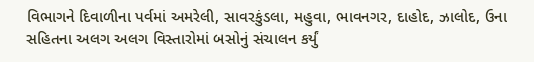વિભાગને દિવાળીના પર્વમાં અમરેલી, સાવરકુંડલા, મહુવા, ભાવનગર, દાહોદ, ઝાલોદ, ઉના સહિતના અલગ અલગ વિસ્તારોમાં બસોનું સંચાલન કર્યું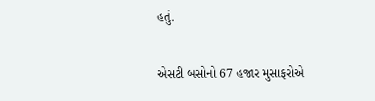હતું.

એસટી બસોનો 67 હજાર મુસાફરોએ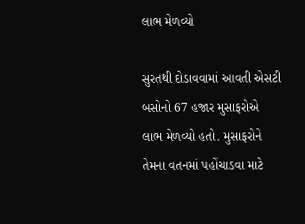લાભ મેળવ્યો

સુરતથી દોડાવવામાં આવતી એસટી બસોનો 67 હજાર મુસાફરોએ લાભ મેળવ્યો હતો. મુસાફરોને તેમના વતનમાં પહોંચાડવા માટે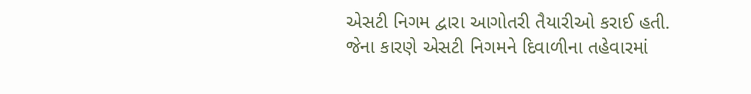એસટી નિગમ દ્વારા આગોતરી તૈયારીઓ કરાઈ હતી. જેના કારણે એસટી નિગમને દિવાળીના તહેવારમાં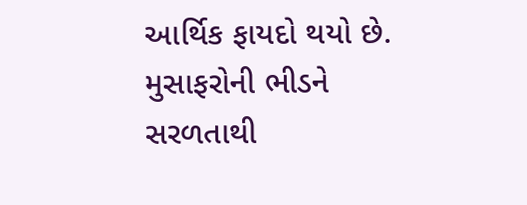આર્થિક ફાયદો થયો છે. મુસાફરોની ભીડને સરળતાથી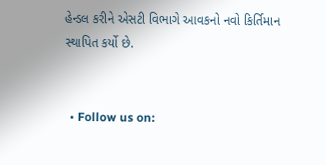હેન્ડલ કરીને એસટી વિભાગે આવકનો નવો કિર્તિમાન સ્થાપિત કર્યો છે.


  • Follow us on: